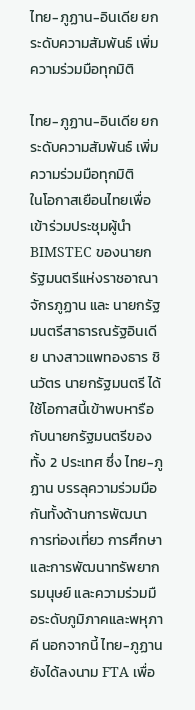ไทย-ภูฏาน-อินเดีย ยกระดับความสัมพันธ์ เพิ่มความร่วมมือทุกมิติ

ไทย-ภูฏาน-อินเดีย ยกระดับความสัมพันธ์ เพิ่มความร่วมมือทุกมิติ
ในโอกาสเยือนไทยเพื่อเข้าร่วมประชุมผู้นำ BIMSTEC ของนายกรัฐมนตรีแห่งราชอาณาจักรภูฏาน และ นายกรัฐมนตรีสาธารณรัฐอินเดีย นางสาวแพทองธาร ชินวัตร นายกรัฐมนตรี ได้ใช้โอกาสนี้เข้าพบหารือ กับนายกรัฐมนตรีของทั้ง 2 ประเทศ ซึ่ง ไทย-ภูฏาน บรรลุความร่วมมือกันทั้งด้านการพัฒนา การท่องเที่ยว การศึกษาและการพัฒนาทรัพยากรมนุษย์ และความร่วมมือระดับภูมิภาคและพหุภาคี นอกจากนี้ ไทย-ภูฏาน ยังได้ลงนาม FTA เพื่อ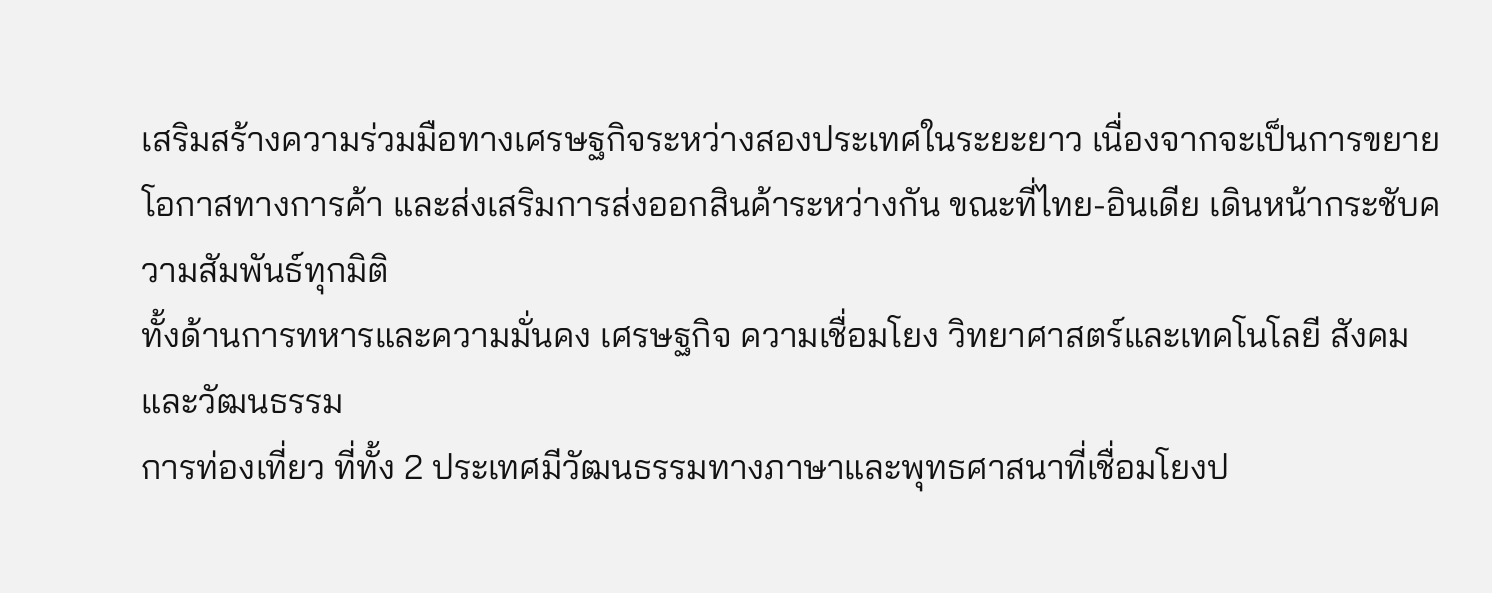เสริมสร้างความร่วมมือทางเศรษฐกิจระหว่างสองประเทศในระยะยาว เนื่องจากจะเป็นการขยายโอกาสทางการค้า และส่งเสริมการส่งออกสินค้าระหว่างกัน ขณะที่ไทย-อินเดีย เดินหน้ากระชับความสัมพันธ์ทุกมิติ
ทั้งด้านการทหารและความมั่นคง เศรษฐกิจ ความเชื่อมโยง วิทยาศาสตร์และเทคโนโลยี สังคมและวัฒนธรรม
การท่องเที่ยว ที่ทั้ง 2 ประเทศมีวัฒนธรรมทางภาษาและพุทธศาสนาที่เชื่อมโยงป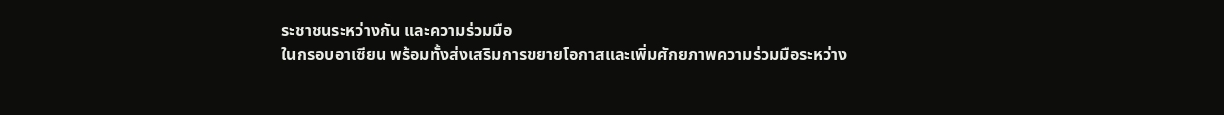ระชาชนระหว่างกัน และความร่วมมือ
ในกรอบอาเซียน พร้อมทั้งส่งเสริมการขยายโอกาสและเพิ่มศักยภาพความร่วมมือระหว่าง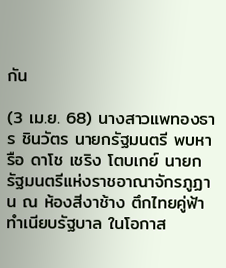กัน

(3 เม.ย. 68) นางสาวแพทองธาร ชินวัตร นายกรัฐมนตรี พบหารือ ดาโช เชริง โตบเกย์ นายกรัฐมนตรีแห่งราชอาณาจักรภูฏาน ณ ห้องสีงาช้าง ตึกไทยคู่ฟ้า ทำเนียบรัฐบาล ในโอกาส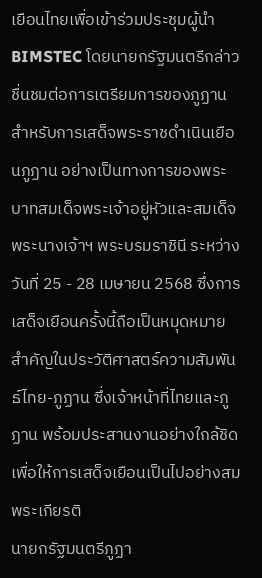เยือนไทยเพื่อเข้าร่วมประชุมผู้นำ BIMSTEC โดยนายกรัฐมนตรีกล่าวชื่นชมต่อการเตรียมการของภูฏาน สำหรับการเสด็จพระราชดำเนินเยือนภูฏาน อย่างเป็นทางการของพระบาทสมเด็จพระเจ้าอยู่หัวและสมเด็จพระนางเจ้าฯ พระบรมราชินี ระหว่างวันที่ 25 - 28 เมษายน 2568 ซึ่งการเสด็จเยือนครั้งนี้ถือเป็นหมุดหมายสำคัญในประวัติศาสตร์ความสัมพันธ์ไทย-ภูฏาน ซึ่งเจ้าหน้าที่ไทยและภูฏาน พร้อมประสานงานอย่างใกล้ชิดเพื่อให้การเสด็จเยือนเป็นไปอย่างสมพระเกียรติ
นายกรัฐมนตรีภูฏา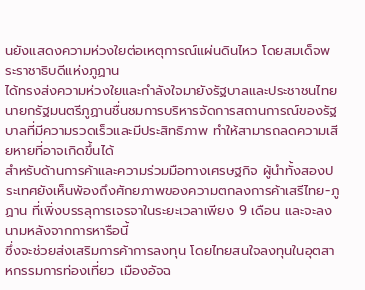นยังแสดงความห่วงใยต่อเหตุการณ์แผ่นดินไหว โดยสมเด็จพระราชาธิบดีแห่งภูฏาน
ได้ทรงส่งความห่วงใยและกำลังใจมายังรัฐบาลและประชาชนไทย นายกรัฐมนตรีภูฏานชื่นชมการบริหารจัดการสถานการณ์ของรัฐบาลที่มีความรวดเร็วและมีประสิทธิภาพ ทำให้สามารถลดความเสียหายที่อาจเกิดขึ้นได้
สำหรับด้านการค้าและความร่วมมือทางเศรษฐกิจ ผู้นำทั้งสองประเทศยังเห็นพ้องถึงศักยภาพของความตกลงการค้าเสรีไทย-ภูฏาน ที่เพิ่งบรรลุการเจรจาในระยะเวลาเพียง 9 เดือน และจะลงนามหลังจากการหารือนี้
ซึ่งจะช่วยส่งเสริมการค้าการลงทุน โดยไทยสนใจลงทุนในอุตสาหกรรมการท่องเที่ยว เมืองอัจฉ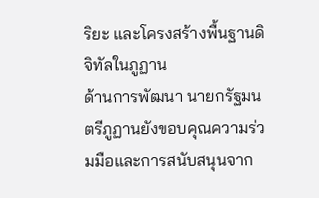ริยะ และโครงสร้างพื้นฐานดิจิทัลในภูฏาน
ด้านการพัฒนา นายกรัฐมนตรีภูฏานยังขอบคุณความร่วมมือและการสนับสนุนจาก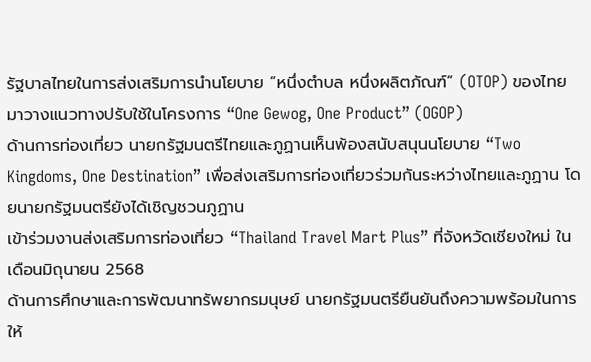รัฐบาลไทยในการส่งเสริมการนำนโยบาย “หนึ่งตำบล หนึ่งผลิตภัณฑ์” (OTOP) ของไทย มาวางแนวทางปรับใช้ในโครงการ “One Gewog, One Product” (OGOP)
ด้านการท่องเที่ยว นายกรัฐมนตรีไทยและภูฏานเห็นพ้องสนับสนุนนโยบาย “Two Kingdoms, One Destination” เพื่อส่งเสริมการท่องเที่ยวร่วมกันระหว่างไทยและภูฏาน โดยนายกรัฐมนตรียังได้เชิญชวนภูฏาน
เข้าร่วมงานส่งเสริมการท่องเที่ยว “Thailand Travel Mart Plus” ที่จังหวัดเชียงใหม่ ในเดือนมิถุนายน 2568
ด้านการศึกษาและการพัฒนาทรัพยากรมนุษย์ นายกรัฐมนตรียืนยันถึงความพร้อมในการให้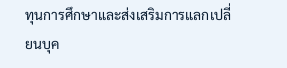ทุนการศึกษาและส่งเสริมการแลกเปลี่ยนบุค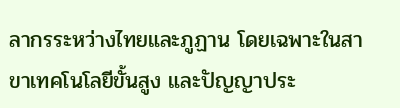ลากรระหว่างไทยและภูฏาน โดยเฉพาะในสาขาเทคโนโลยีขั้นสูง และปัญญาประ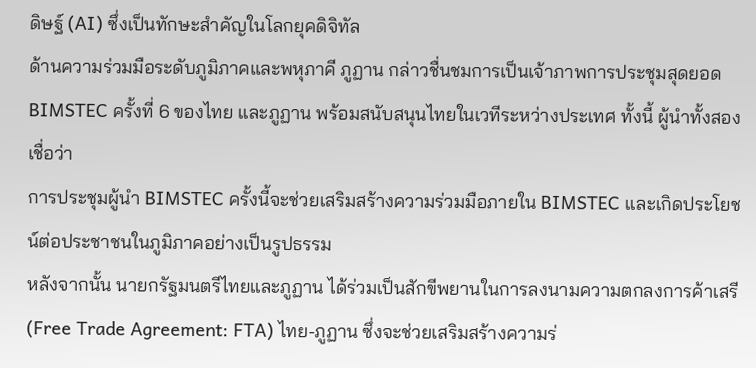ดิษฐ์ (AI) ซึ่งเป็นทักษะสำคัญในโลกยุคดิจิทัล
ด้านความร่วมมือระดับภูมิภาคและพหุภาคี ภูฏาน กล่าวชื่นชมการเป็นเจ้าภาพการประชุมสุดยอด BIMSTEC ครั้งที่ 6 ของไทย และภูฏาน พร้อมสนับสนุนไทยในเวทีระหว่างประเทศ ทั้งนี้ ผู้นำทั้งสองเชื่อว่า
การประชุมผู้นำ BIMSTEC ครั้งนี้จะช่วยเสริมสร้างความร่วมมือภายใน BIMSTEC และเกิดประโยชน์ต่อประชาชนในภูมิภาคอย่างเป็นรูปธรรม
หลังจากนั้น นายกรัฐมนตรีไทยและภูฏาน ได้ร่วมเป็นสักขีพยานในการลงนามความตกลงการค้าเสรี (Free Trade Agreement: FTA) ไทย-ภูฏาน ซึ่งจะช่วยเสริมสร้างความร่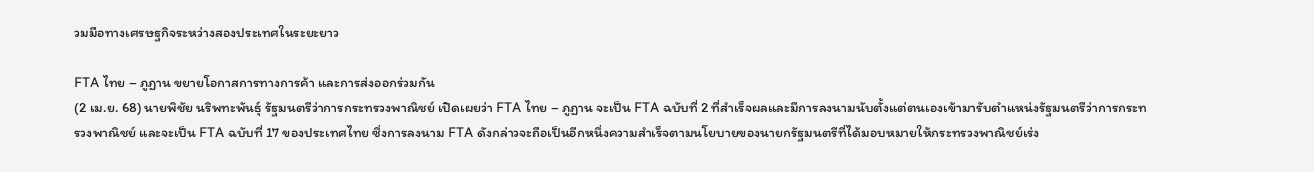วมมือทางเศรษฐกิจระหว่างสองประเทศในระยะยาว

FTA ไทย – ภูฏาน ขยายโอกาสการทางการค้า และการส่งออกร่วมกัน
(2 เม.ย. 68) นายพิชัย นริพทะพันธุ์ รัฐมนตรีว่าการกระทรวงพาณิชย์ เปิดเผยว่า FTA ไทย – ภูฏาน จะเป็น FTA ฉบับที่ 2 ที่สำเร็จผลและมีการลงนามนับตั้งแต่ตนเองเข้ามารับตำแหน่งรัฐมนตรีว่าการกระทรวงพาณิชย์ และจะเป็น FTA ฉบับที่ 17 ของประเทศไทย ซึ่งการลงนาม FTA ดังกล่าวจะถือเป็นอีกหนึ่งความสำเร็จตามนโยบายของนายกรัฐมนตรีที่ได้มอบหมายให้กระทรวงพาณิชย์เร่ง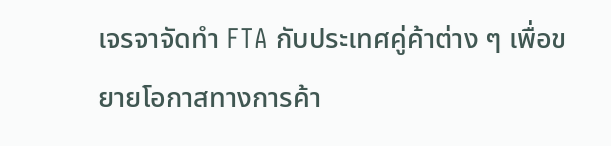เจรจาจัดทำ FTA กับประเทศคู่ค้าต่าง ๆ เพื่อขยายโอกาสทางการค้า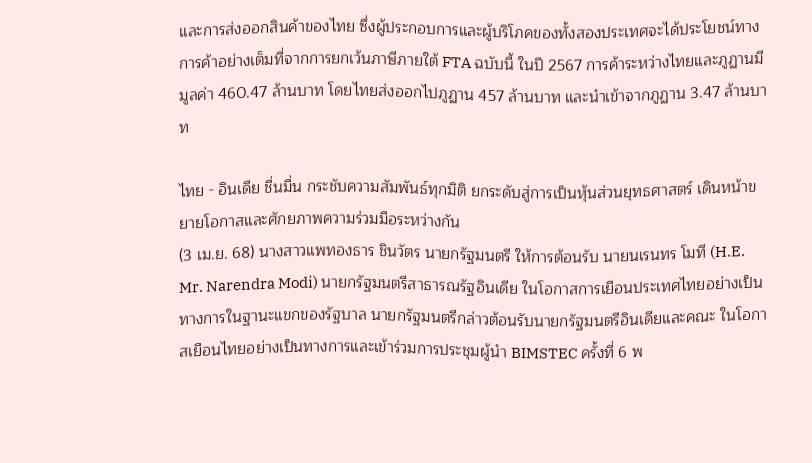และการส่งออกสินค้าของไทย ซึ่งผู้ประกอบการและผู้บริโภคของทั้งสองประเทศจะได้ประโยชน์ทางการค้าอย่างเต็มที่จากการยกเว้นภาษีภายใต้ FTA ฉบับนี้ ในปี 2567 การค้าระหว่างไทยและภูฏานมีมูลค่า 460.47 ล้านบาท โดยไทยส่งออกไปภูฏาน 457 ล้านบาท และนำเข้าจากภูฏาน 3.47 ล้านบาท

ไทย - อินเดีย ชื่นมื่น กระชับความสัมพันธ์ทุกมิติ ยกระดับสู่การเป็นหุ้นส่วนยุทธศาสตร์ เดินหน้าขยายโอกาสและศักยภาพความร่วมมือระหว่างกัน
(3 เม.ย. 68) นางสาวแพทองธาร ชินวัตร นายกรัฐมนตรี ให้การต้อนรับ นายนเรนทร โมที (H.E. Mr. Narendra Modi) นายกรัฐมนตรีสาธารณรัฐอินเดีย ในโอกาสการเยือนประเทศไทยอย่างเป็นทางการในฐานะแขกของรัฐบาล นายกรัฐมนตรีกล่าวต้อนรับนายกรัฐมนตรีอินเดียและคณะ ในโอกาสเยือนไทยอย่างเป็นทางการและเข้าร่วมการประชุมผู้นำ BIMSTEC ครั้งที่ 6 พ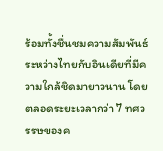ร้อมทั้งชื่นชมความสัมพันธ์ระหว่างไทยกับอินเดียที่มีความใกล้ชิดมายาวนาน โดยตลอดระยะเวลากว่า 7 ทศวรรษของค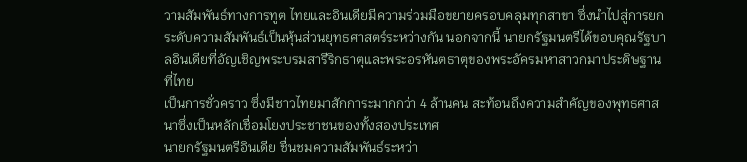วามสัมพันธ์ทางการทูต ไทยและอินเดียมีความร่วมมือขยายครอบคลุมทุกสาขา ซึ่งนำไปสู่การยกระดับความสัมพันธ์เป็นหุ้นส่วนยุทธศาสตร์ระหว่างกัน นอกจากนี้ นายกรัฐมนตรีได้ขอบคุณรัฐบาลอินเดียที่อัญเชิญพระบรมสารีริกธาตุและพระอรหันตธาตุของพระอัครมหาสาวกมาประดิษฐานที่ไทย
เป็นการชั่วคราว ซึ่งมีชาวไทยมาสักการะมากกว่า 4 ล้านคน สะท้อนถึงความสำคัญของพุทธศาสนาซึ่งเป็นหลักเชื่อมโยงประชาชนของทั้งสองประเทศ
นายกรัฐมนตรีอินเดีย ชื่นชมความสัมพันธ์ระหว่า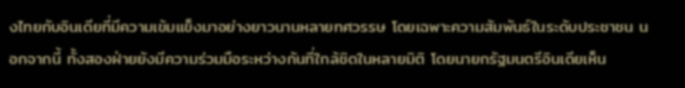งไทยกับอินเดียที่มีความเข้มแข็งมาอย่างยาวนานหลายทศวรรษ โดยเฉพาะความสัมพันธ์ในระดับประชาชน นอกจากนี้ ทั้งสองฝ่ายยังมีความร่วมมือระหว่างกันที่ใกล้ชิดในหลายมิติ โดยนายกรัฐมนตรีอินเดียเห็น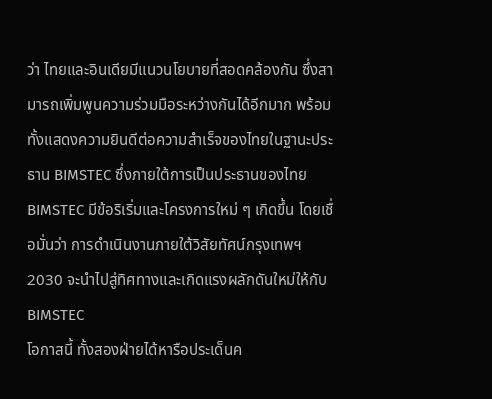ว่า ไทยและอินเดียมีแนวนโยบายที่สอดคล้องกัน ซึ่งสามารถเพิ่มพูนความร่วมมือระหว่างกันได้อีกมาก พร้อมทั้งแสดงความยินดีต่อความสำเร็จของไทยในฐานะประธาน BIMSTEC ซึ่งภายใต้การเป็นประธานของไทย BIMSTEC มีข้อริเริ่มและโครงการใหม่ ๆ เกิดขึ้น โดยเชื่อมั่นว่า การดำเนินงานภายใต้วิสัยทัศน์กรุงเทพฯ 2030 จะนำไปสู่ทิศทางและเกิดแรงผลักดันใหม่ให้กับ BIMSTEC
โอกาสนี้ ทั้งสองฝ่ายได้หารือประเด็นค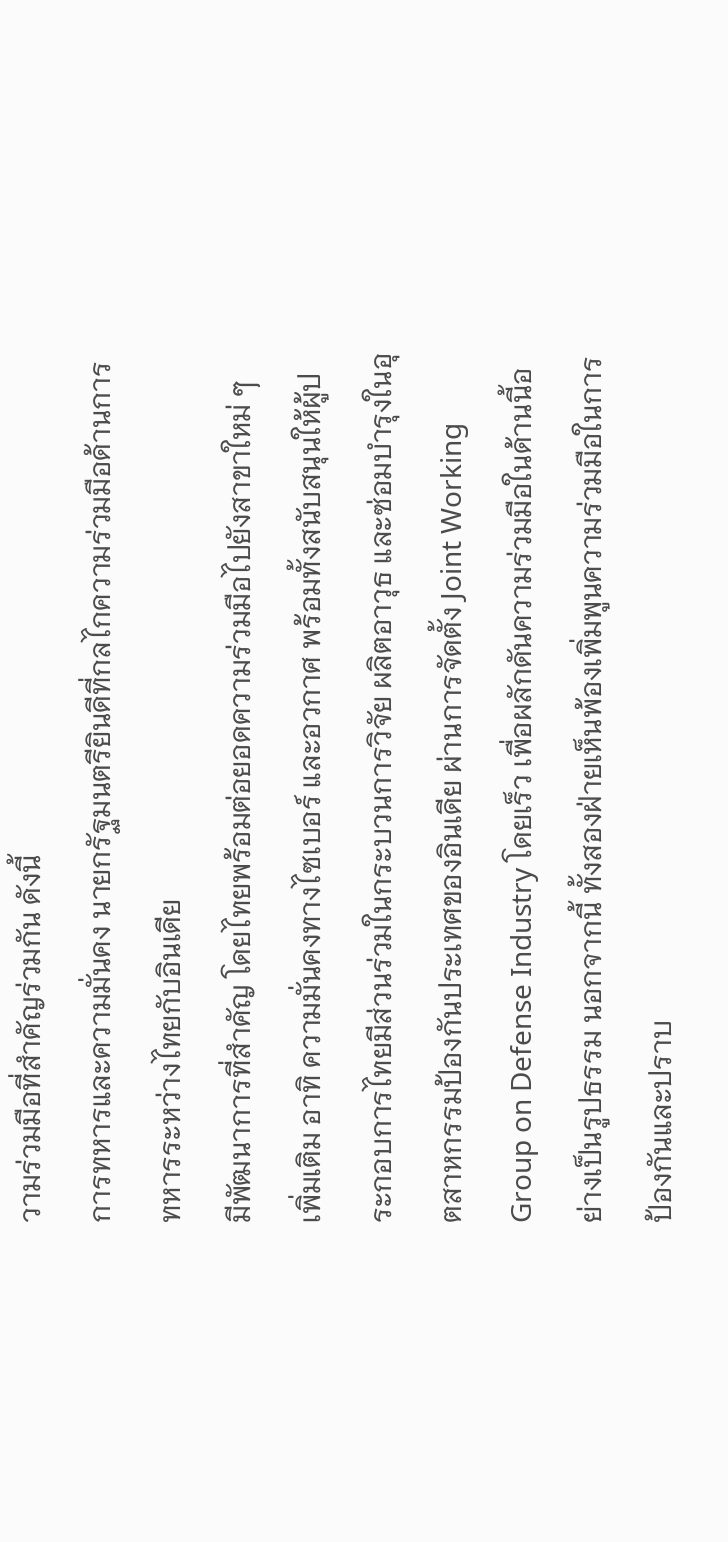วามร่วมมือที่สำคัญร่วมกัน ดังนี้
การทหารและความมั่นคง นายกรัฐมนตรียินดีที่กลไกความร่วมมือด้านการทหารระหว่างไทยกับอินเดีย
มีพัฒนาการที่สำคัญ โดยไทยพร้อมต่อยอดความร่วมมือไปยังสาขาใหม่ ๆ เพิ่มเติม อาทิ ความมั่นคงทางไซเบอร์ และอวกาศ พร้อมทั้งสนับสนุนให้ผู้ประกอบการไทยมีส่วนร่วมในกระบวนการวิจัย ผลิตอาวุธ และซ่อมบำรุงในอุตสาหกรรมป้องกันประเทศของอินเดีย ผ่านการจัดตั้ง Joint Working Group on Defense Industry โดยเร็ว เพื่อผลักดันความร่วมมือในด้านนี้อย่างเป็นรูปธรรม นอกจากนี้ ทั้งสองฝ่ายเห็นพ้องเพิ่มพูนความร่วมมือในการป้องกันและปราบ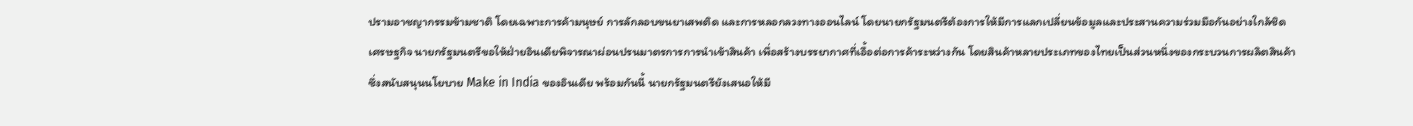ปรามอาชญากรรมข้ามชาติ โดยเฉพาะการค้ามนุษย์ การลักลอบขนยาเสพติด และการหลอกลวงทางออนไลน์ โดยนายกรัฐมนตรีต้องการให้มีการแลกเปลี่ยนข้อมูลและประสานความร่วมมือกันอย่างใกล้ชิด
เศรษฐกิจ นายกรัฐมนตรีขอให้ฝ่ายอินเดียพิจารณาผ่อนปรนมาตรการการนำเข้าสินค้า เพื่อสร้างบรรยากาศที่เอื้อต่อการค้าระหว่างกัน โดยสินค้าหลายประเภทของไทยเป็นส่วนหนึ่งของกระบวนการผลิตสินค้า
ซึ่งสนับสนุนนโยบาย Make in India ของอินเดีย พร้อมกันนี้ นายกรัฐมนตรียังเสนอให้มี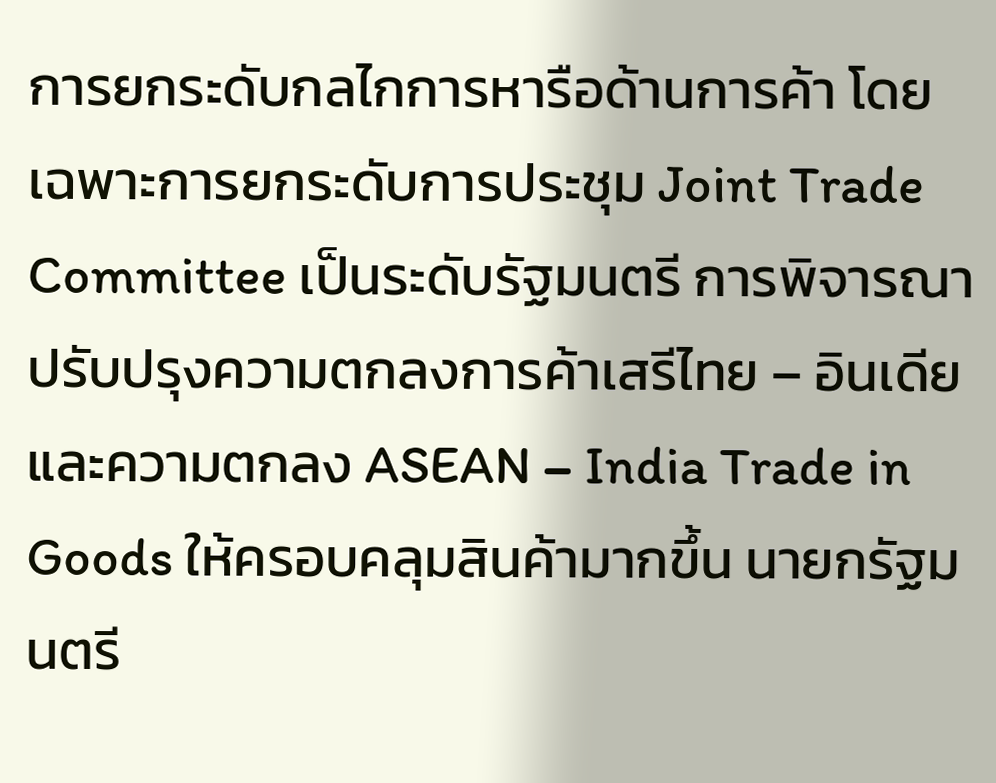การยกระดับกลไกการหารือด้านการค้า โดยเฉพาะการยกระดับการประชุม Joint Trade Committee เป็นระดับรัฐมนตรี การพิจารณาปรับปรุงความตกลงการค้าเสรีไทย – อินเดีย และความตกลง ASEAN – India Trade in Goods ให้ครอบคลุมสินค้ามากขึ้น นายกรัฐมนตรี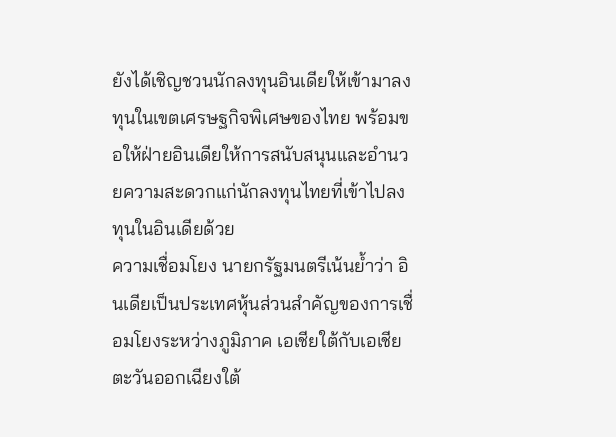ยังได้เชิญชวนนักลงทุนอินเดียให้เข้ามาลงทุนในเขตเศรษฐกิจพิเศษของไทย พร้อมขอให้ฝ่ายอินเดียให้การสนับสนุนและอำนวยความสะดวกแก่นักลงทุนไทยที่เข้าไปลงทุนในอินเดียด้วย
ความเชื่อมโยง นายกรัฐมนตรีเน้นย้ำว่า อินเดียเป็นประเทศหุ้นส่วนสำคัญของการเชื่อมโยงระหว่างภูมิภาค เอเชียใต้กับเอเชียตะวันออกเฉียงใต้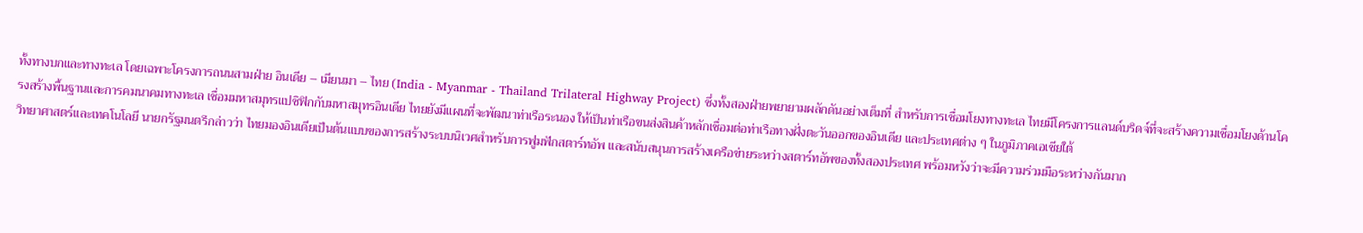ทั้งทางบกและทางทะเล โดยเฉพาะโครงการถนนสามฝ่าย อินเดีย – เมียนมา – ไทย (India - Myanmar - Thailand Trilateral Highway Project) ซึ่งทั้งสองฝ่ายพยายามผลักดันอย่างเต็มที่ สำหรับการเชื่อมโยงทางทะเล ไทยมีโครงการแลนด์บริดจ์ที่จะสร้างความเชื่อมโยงด้านโครงสร้างพื้นฐานและการคมนาคมทางทะเล เชื่อมมหาสมุทรแปซิฟิกกับมหาสมุทรอินเดีย ไทยยังมีแผนที่จะพัฒนาท่าเรือระนอง ให้เป็นท่าเรือขนส่งสินค้าหลักเชื่อมต่อท่าเรือทางฝั่งตะวันออกของอินเดีย และประเทศต่าง ๆ ในภูมิภาคเอเชียใต้
วิทยาศาสตร์และเทคโนโลยี นายกรัฐมนตรีกล่าวว่า ไทยมองอินเดียเป็นต้นแบบของการสร้างระบบนิเวศสำหรับการฟูมฟักสตาร์ทอัพ และสนับสนุนการสร้างเครือข่ายระหว่างสตาร์ทอัพของทั้งสองประเทศ พร้อมหวังว่าจะมีความร่วมมือระหว่างกันมาก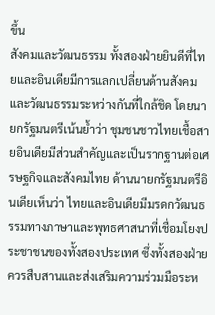ขึ้น
สังคมและวัฒนธรรม ทั้งสองฝ่ายยินดีที่ไทยและอินเดียมีการแลกเปลี่ยนด้านสังคมและวัฒนธรรมระหว่างกันที่ใกล้ชิด โดยนายกรัฐมนตรีเน้นย้ำว่า ชุมชนชาวไทยเชื้อสายอินเดียมีส่วนสำคัญและเป็นรากฐานต่อเศรษฐกิจและสังคมไทย ด้านนายกรัฐมนตรีอินเดียเห็นว่า ไทยและอินเดียมีมรดกวัฒนธรรมทางภาษาและพุทธศาสนาที่เชื่อมโยงประชาชนของทั้งสองประเทศ ซึ่งทั้งสองฝ่ายควรสืบสานและส่งเสริมความร่วมมือระห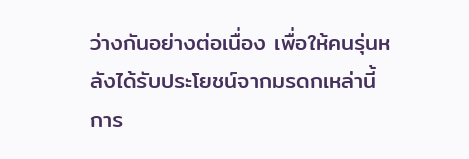ว่างกันอย่างต่อเนื่อง เพื่อให้คนรุ่นหลังได้รับประโยชน์จากมรดกเหล่านี้
การ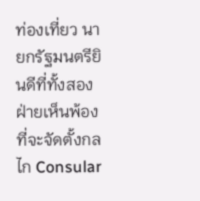ท่องเที่ยว นายกรัฐมนตรียินดีที่ทั้งสองฝ่ายเห็นพ้องที่จะจัดตั้งกลไก Consular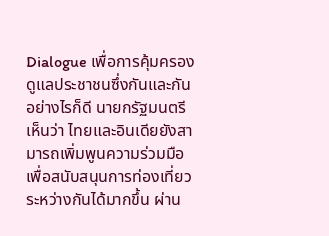Dialogue เพื่อการคุ้มครองดูแลประชาชนซึ่งกันและกัน อย่างไรก็ดี นายกรัฐมนตรีเห็นว่า ไทยและอินเดียยังสามารถเพิ่มพูนความร่วมมือเพื่อสนับสนุนการท่องเที่ยวระหว่างกันได้มากขึ้น ผ่าน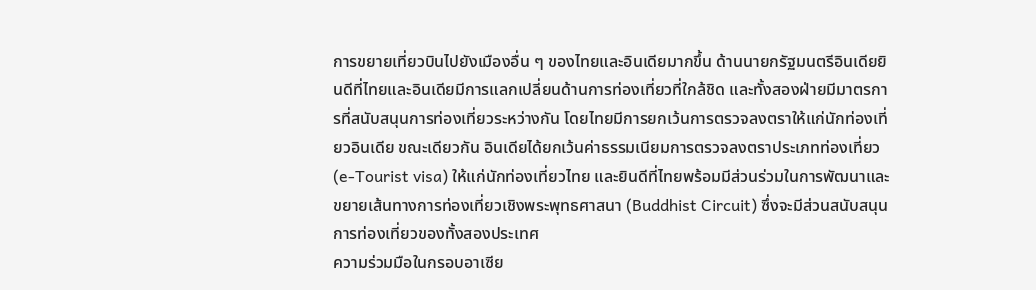การขยายเที่ยวบินไปยังเมืองอื่น ๆ ของไทยและอินเดียมากขึ้น ด้านนายกรัฐมนตรีอินเดียยินดีที่ไทยและอินเดียมีการแลกเปลี่ยนด้านการท่องเที่ยวที่ใกล้ชิด และทั้งสองฝ่ายมีมาตรการที่สนับสนุนการท่องเที่ยวระหว่างกัน โดยไทยมีการยกเว้นการตรวจลงตราให้แก่นักท่องเที่ยวอินเดีย ขณะเดียวกัน อินเดียได้ยกเว้นค่าธรรมเนียมการตรวจลงตราประเภทท่องเที่ยว (e-Tourist visa) ให้แก่นักท่องเที่ยวไทย และยินดีที่ไทยพร้อมมีส่วนร่วมในการพัฒนาและขยายเส้นทางการท่องเที่ยวเชิงพระพุทธศาสนา (Buddhist Circuit) ซึ่งจะมีส่วนสนับสนุนการท่องเที่ยวของทั้งสองประเทศ
ความร่วมมือในกรอบอาเซีย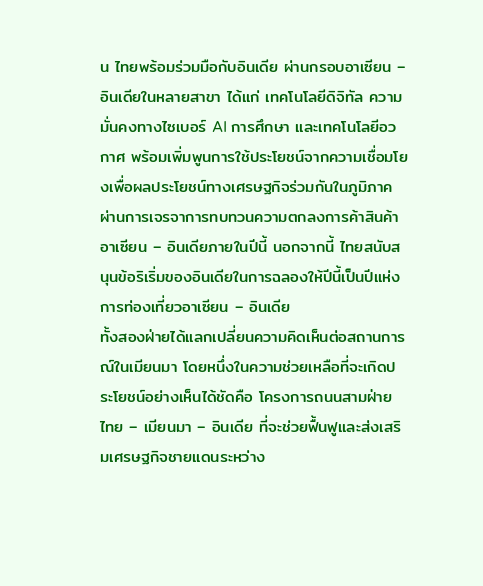น ไทยพร้อมร่วมมือกับอินเดีย ผ่านกรอบอาเซียน – อินเดียในหลายสาขา ได้แก่ เทคโนโลยีดิจิทัล ความมั่นคงทางไซเบอร์ AI การศึกษา และเทคโนโลยีอวกาศ พร้อมเพิ่มพูนการใช้ประโยชน์จากความเชื่อมโยงเพื่อผลประโยชน์ทางเศรษฐกิจร่วมกันในภูมิภาค ผ่านการเจรจาการทบทวนความตกลงการค้าสินค้าอาเซียน – อินเดียภายในปีนี้ นอกจากนี้ ไทยสนับสนุนข้อริเริ่มของอินเดียในการฉลองให้ปีนี้เป็นปีแห่งการท่องเที่ยวอาเซียน – อินเดีย
ทั้งสองฝ่ายได้แลกเปลี่ยนความคิดเห็นต่อสถานการณ์ในเมียนมา โดยหนึ่งในความช่วยเหลือที่จะเกิดประโยชน์อย่างเห็นได้ชัดคือ โครงการถนนสามฝ่าย ไทย – เมียนมา – อินเดีย ที่จะช่วยฟื้นฟูและส่งเสริมเศรษฐกิจชายแดนระหว่าง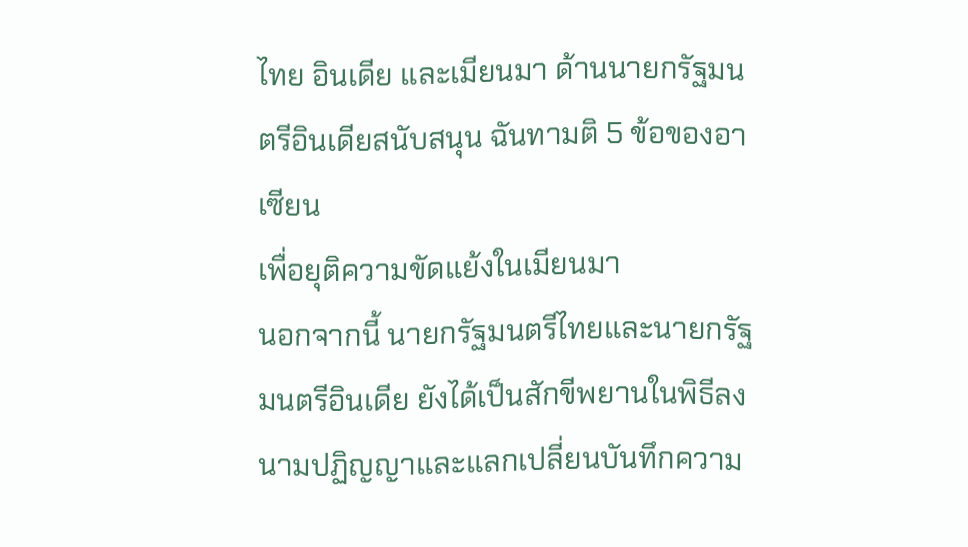ไทย อินเดีย และเมียนมา ด้านนายกรัฐมนตรีอินเดียสนับสนุน ฉันทามติ 5 ข้อของอาเซียน
เพื่อยุติความขัดแย้งในเมียนมา
นอกจากนี้ นายกรัฐมนตรีไทยและนายกรัฐมนตรีอินเดีย ยังได้เป็นสักขีพยานในพิธีลงนามปฏิญญาและแลกเปลี่ยนบันทึกความ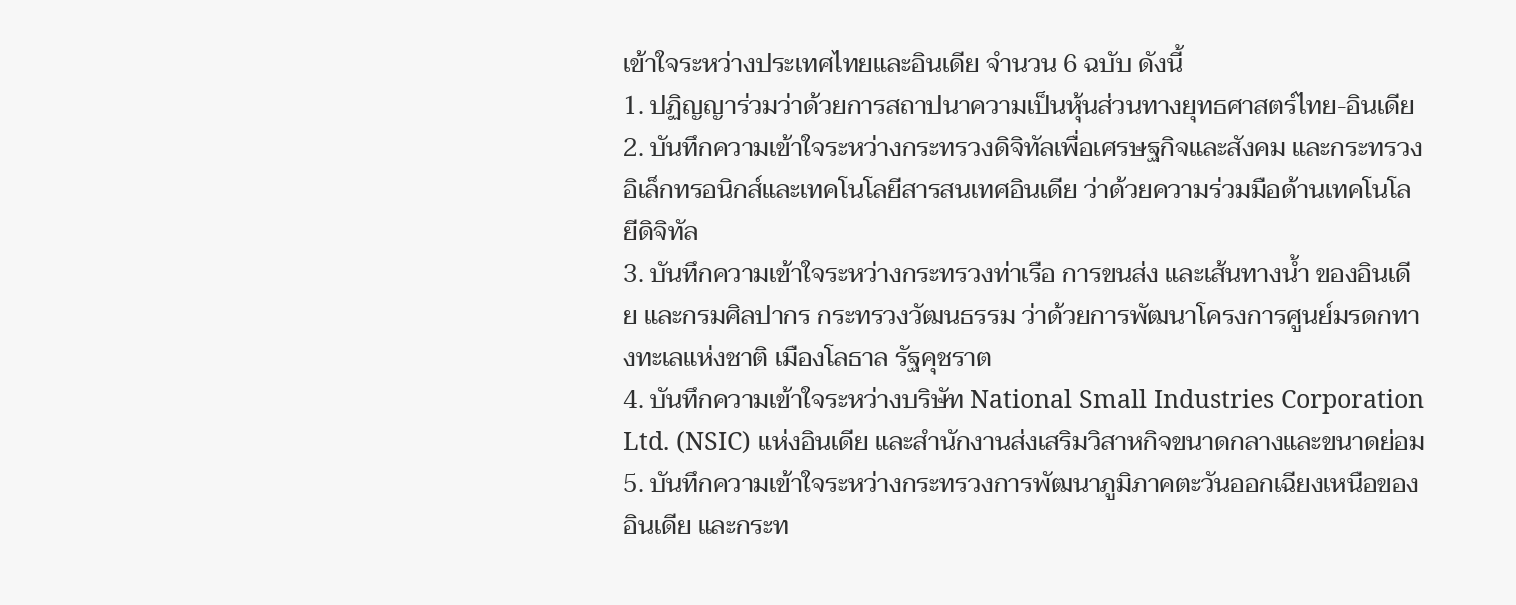เข้าใจระหว่างประเทศไทยและอินเดีย จำนวน 6 ฉบับ ดังนี้
1. ปฏิญญาร่วมว่าด้วยการสถาปนาความเป็นหุ้นส่วนทางยุทธศาสตร์ไทย-อินเดีย
2. บันทึกความเข้าใจระหว่างกระทรวงดิจิทัลเพื่อเศรษฐกิจและสังคม และกระทรวงอิเล็กทรอนิกส์และเทคโนโลยีสารสนเทศอินเดีย ว่าด้วยความร่วมมือด้านเทคโนโลยีดิจิทัล
3. บันทึกความเข้าใจระหว่างกระทรวงท่าเรือ การขนส่ง และเส้นทางน้ำ ของอินเดีย และกรมศิลปากร กระทรวงวัฒนธรรม ว่าด้วยการพัฒนาโครงการศูนย์มรดกทางทะเลแห่งชาติ เมืองโลธาล รัฐคุชราต
4. บันทึกความเข้าใจระหว่างบริษัท National Small Industries Corporation Ltd. (NSIC) แห่งอินเดีย และสำนักงานส่งเสริมวิสาหกิจขนาดกลางและขนาดย่อม
5. บันทึกความเข้าใจระหว่างกระทรวงการพัฒนาภูมิภาคตะวันออกเฉียงเหนือของอินเดีย และกระท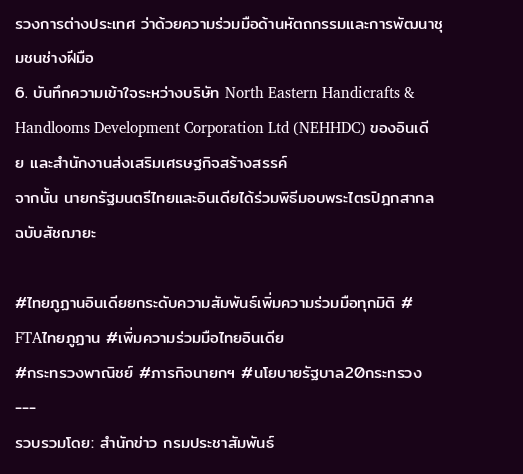รวงการต่างประเทศ ว่าด้วยความร่วมมือด้านหัตถกรรมและการพัฒนาชุมชนช่างฝีมือ
6. บันทึกความเข้าใจระหว่างบริษัท North Eastern Handicrafts & Handlooms Development Corporation Ltd (NEHHDC) ของอินเดีย และสำนักงานส่งเสริมเศรษฐกิจสร้างสรรค์
จากนั้น นายกรัฐมนตรีไทยและอินเดียได้ร่วมพิธีมอบพระไตรปิฎกสากล ฉบับสัชฌายะ

#ไทยภูฏานอินเดียยกระดับความสัมพันธ์เพิ่มความร่วมมือทุกมิติ # FTAไทยภูฏาน #เพิ่มความร่วมมือไทยอินเดีย
#กระทรวงพาณิชย์ #ภารกิจนายกฯ #นโยบายรัฐบาล20กระทรวง
---
รวบรวมโดย: สำนักข่าว กรมประชาสัมพันธ์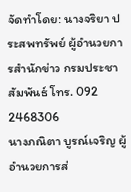จัดทำโดย: นางจริยา ประสพทรัพย์ ผู้อำนวยการสำนักข่าว กรมประชาสัมพันธ์ โทร. 092 2468306
นางภณิตา บูรณ์เจริญ ผู้อำนวยการส่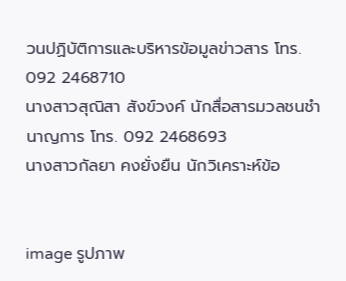วนปฏิบัติการและบริหารข้อมูลข่าวสาร โทร. 092 2468710
นางสาวสุณิสา สังข์วงค์ นักสื่อสารมวลชนชำนาญการ โทร. 092 2468693
นางสาวกัลยา คงยั่งยืน นักวิเคราะห์ข้อ


image รูปภาพ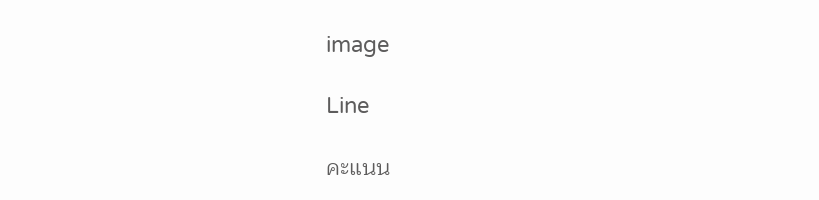image

Line

คะแนน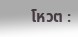โหวต :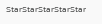StarStarStarStarStar